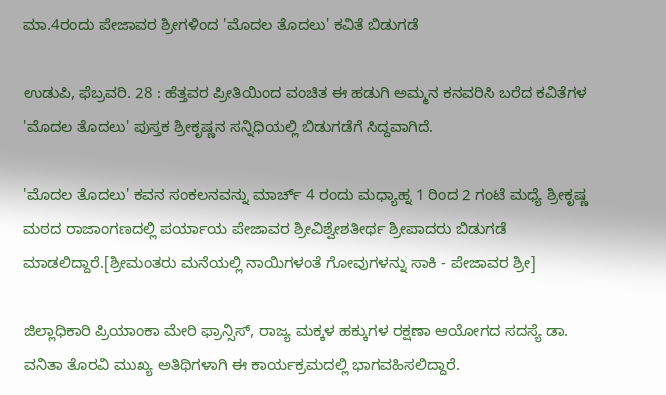ಮಾ.4ರಂದು ಪೇಜಾವರ ಶ್ರೀಗಳಿಂದ 'ಮೊದಲ ತೊದಲು' ಕವಿತೆ ಬಿಡುಗಡೆ

ಉಡುಪಿ, ಫೆಬ್ರವರಿ. 28 : ಹೆತ್ತವರ ಪ್ರೀತಿಯಿಂದ ವಂಚಿತ ಈ ಹಡುಗಿ ಅಮ್ಮನ ಕನವರಿಸಿ ಬರೆದ ಕವಿತೆಗಳ 'ಮೊದಲ ತೊದಲು' ಪುಸ್ತಕ ಶ್ರೀಕೃಷ್ಣನ ಸನ್ನಿಧಿಯಲ್ಲಿ ಬಿಡುಗಡೆಗೆ ಸಿದ್ದವಾಗಿದೆ.

'ಮೊದಲ ತೊದಲು' ಕವನ ಸಂಕಲನವನ್ನು ಮಾರ್ಚ್ 4 ರಂದು ಮಧ್ಯಾಹ್ನ 1 ರಿಂದ 2 ಗಂಟೆ ಮಧ್ಯೆ ಶ್ರೀಕೃಷ್ಣ ಮಠದ ರಾಜಾಂಗಣದಲ್ಲಿ ಪರ್ಯಾಯ ಪೇಜಾವರ ಶ್ರೀವಿಶ್ವೇಶತೀರ್ಥ ಶ್ರೀಪಾದರು ಬಿಡುಗಡೆ ಮಾಡಲಿದ್ದಾರೆ.[ಶ್ರೀಮಂತರು ಮನೆಯಲ್ಲಿ ನಾಯಿಗಳಂತೆ ಗೋವುಗಳನ್ನು ಸಾಕಿ - ಪೇಜಾವರ ಶ್ರೀ]

ಜಿಲ್ಲಾಧಿಕಾರಿ ಪ್ರಿಯಾಂಕಾ ಮೇರಿ ಫ್ರಾನ್ಸಿಸ್, ರಾಜ್ಯ ಮಕ್ಕಳ ಹಕ್ಕುಗಳ ರಕ್ಷಣಾ ಆಯೋಗದ ಸದಸ್ಯೆ ಡಾ. ವನಿತಾ ತೊರವಿ ಮುಖ್ಯ ಅತಿಥಿಗಳಾಗಿ ಈ ಕಾರ್ಯಕ್ರಮದಲ್ಲಿ ಭಾಗವಹಿಸಲಿದ್ದಾರೆ.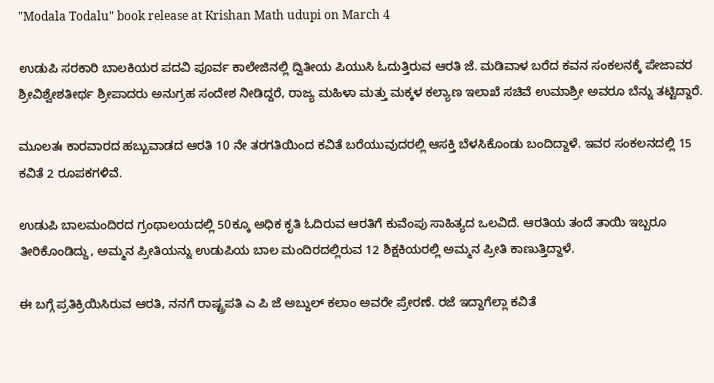"Modala Todalu" book release at Krishan Math udupi on March 4

ಉಡುಪಿ ಸರಕಾರಿ ಬಾಲಕಿಯರ ಪದವಿ ಪೂರ್ವ ಕಾಲೇಜಿನಲ್ಲಿ ದ್ವಿತೀಯ ಪಿಯುಸಿ ಓದುತ್ತಿರುವ ಆರತಿ ಜೆ. ಮಡಿವಾಳ ಬರೆದ ಕವನ ಸಂಕಲನಕ್ಕೆ ಪೇಜಾವರ ಶ್ರೀವಿಶ್ವೇಶತೀರ್ಥ ಶ್ರೀಪಾದರು ಅನುಗ್ರಹ ಸಂದೇಶ ನೀಡಿದ್ದರೆ, ರಾಜ್ಯ ಮಹಿಳಾ ಮತ್ತು ಮಕ್ಕಳ ಕಲ್ಯಾಣ ಇಲಾಖೆ ಸಚಿವೆ ಉಮಾಶ್ರೀ ಅವರೂ ಬೆನ್ನು ತಟ್ಟಿದ್ದಾರೆ.

ಮೂಲತಃ ಕಾರವಾರದ ಹಬ್ಬುವಾಡದ ಆರತಿ 10 ನೇ ತರಗತಿಯಿಂದ ಕವಿತೆ ಬರೆಯುವುದರಲ್ಲಿ ಆಸಕ್ತಿ ಬೆಳಸಿಕೊಂಡು ಬಂದಿದ್ದಾಳೆ. ಇವರ ಸಂಕಲನದಲ್ಲಿ 15 ಕವಿತೆ 2 ರೂಪಕಗಳಿವೆ.

ಉಡುಪಿ ಬಾಲಮಂದಿರದ ಗ್ರಂಥಾಲಯದಲ್ಲಿ 50ಕ್ಕೂ ಅಧಿಕ ಕೃತಿ ಓದಿರುವ ಆರತಿಗೆ ಕುವೆಂಪು ಸಾಹಿತ್ಯದ ಒಲವಿದೆ. ಆರತಿಯ ತಂದೆ ತಾಯಿ ಇಬ್ಬರೂ ತೀರಿಕೊಂಡಿದ್ದು, ಅಮ್ಮನ ಪ್ರೀತಿಯನ್ನು ಉಡುಪಿಯ ಬಾಲ ಮಂದಿರದಲ್ಲಿರುವ 12 ಶಿಕ್ಷಕಿಯರಲ್ಲಿ ಅಮ್ಮನ ಪ್ರೀತಿ ಕಾಣುತ್ತಿದ್ದಾಳೆ.

ಈ ಬಗ್ಗೆ ಪ್ರತಿಕ್ರಿಯಿಸಿರುವ ಆರತಿ, ನನಗೆ ರಾಷ್ಟ್ರಪತಿ ಎ ಪಿ ಜೆ ಅಬ್ದುಲ್ ಕಲಾಂ ಅವರೇ ಪ್ರೇರಣೆ. ರಜೆ ಇದ್ದಾಗೆಲ್ಲಾ ಕವಿತೆ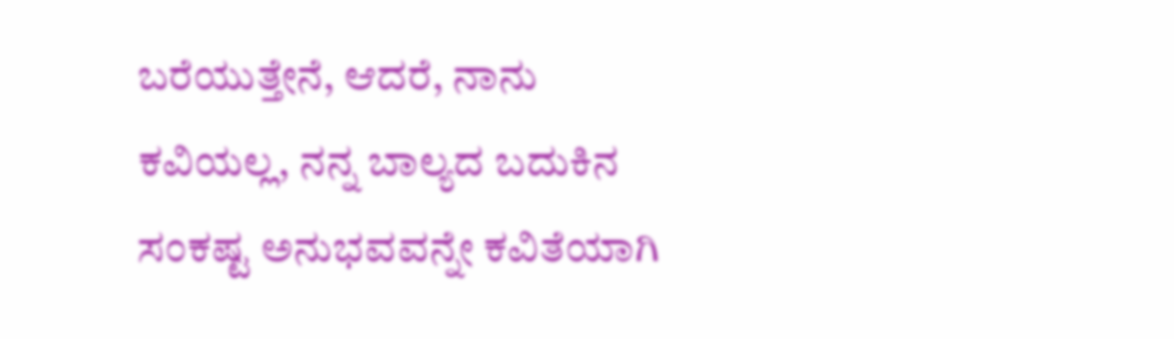ಬರೆಯುತ್ತೇನೆ, ಆದರೆ, ನಾನು ಕವಿಯಲ್ಲ, ನನ್ನ ಬಾಲ್ಯದ ಬದುಕಿನ ಸಂಕಷ್ಟ ಅನುಭವವನ್ನೇ ಕವಿತೆಯಾಗಿ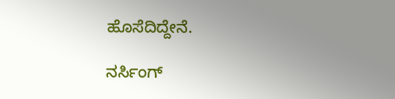ಹೊಸೆದಿದ್ದೇನೆ.

ನರ್ಸಿಂಗ್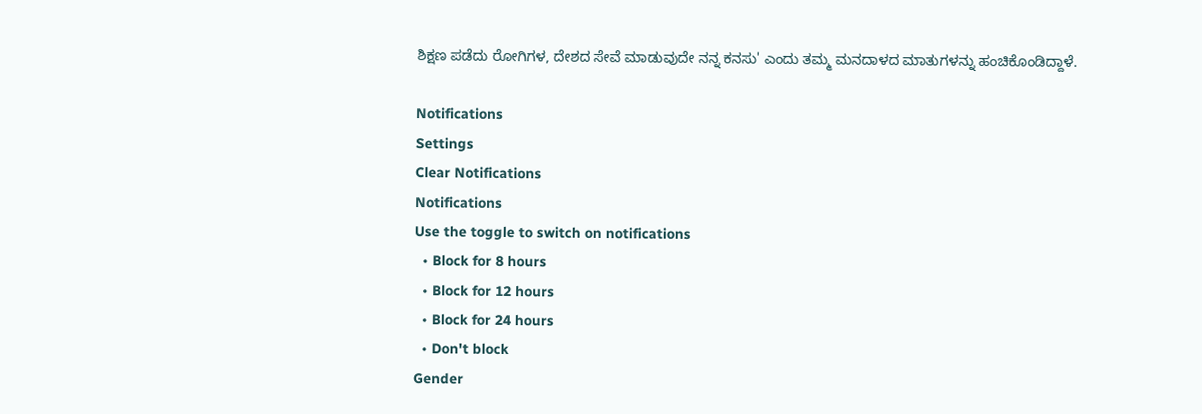ಶಿಕ್ಷಣ ಪಡೆದು ರೋಗಿಗಳ, ದೇಶದ ಸೇವೆ ಮಾಡುವುದೇ ನನ್ನ ಕನಸು' ಎಂದು ತಮ್ಮ ಮನದಾಳದ ಮಾತುಗಳನ್ನು ಹಂಚಿಕೊಂಡಿದ್ದಾಳೆ.

Notifications
Settings
Clear Notifications
Notifications
Use the toggle to switch on notifications
  • Block for 8 hours
  • Block for 12 hours
  • Block for 24 hours
  • Don't block
Gender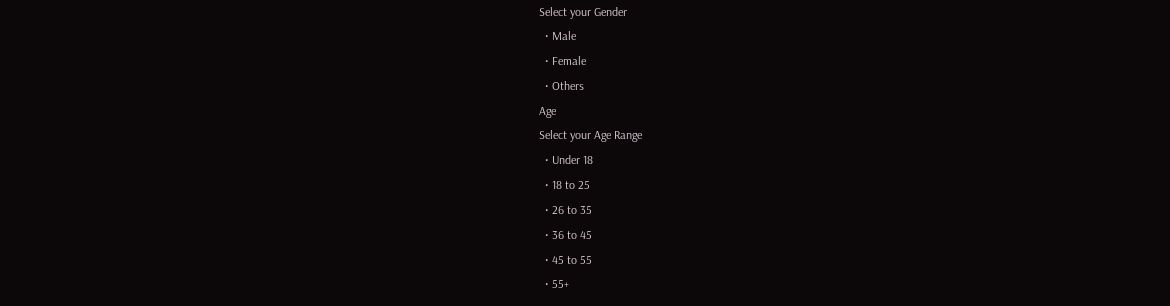Select your Gender
  • Male
  • Female
  • Others
Age
Select your Age Range
  • Under 18
  • 18 to 25
  • 26 to 35
  • 36 to 45
  • 45 to 55
  • 55+